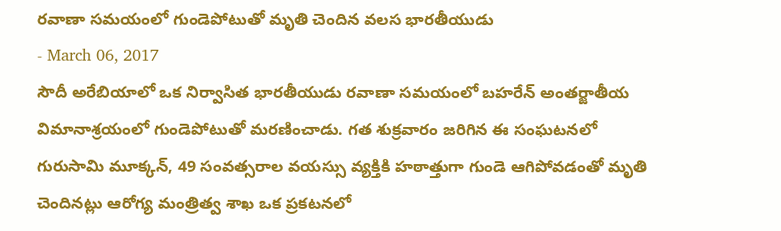రవాణా సమయంలో గుండెపోటుతో మృతి చెందిన వలస భారతీయుడు
- March 06, 2017
సౌదీ అరేబియాలో ఒక నిర్వాసిత భారతీయుడు రవాణా సమయంలో బహరేన్ అంతర్జాతీయ విమానాశ్రయంలో గుండెపోటుతో మరణించాడు. గత శుక్రవారం జరిగిన ఈ సంఘటనలో గురుసామి మూక్కన్, 49 సంవత్సరాల వయస్సు వ్యక్తికి హఠాత్తుగా గుండె ఆగిపోవడంతో మృతి చెందినట్లు ఆరోగ్య మంత్రిత్వ శాఖ ఒక ప్రకటనలో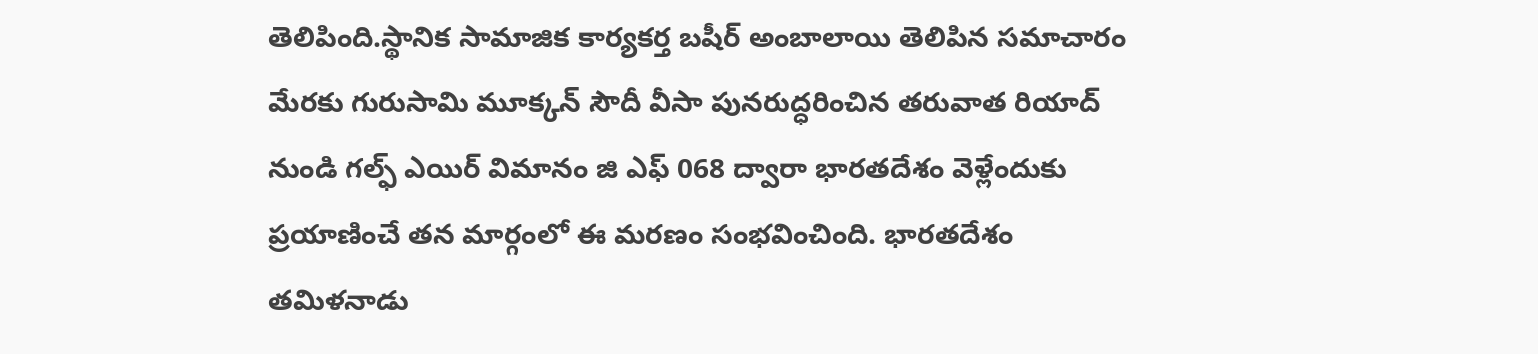తెలిపింది.స్థానిక సామాజిక కార్యకర్త బషీర్ అంబాలాయి తెలిపిన సమాచారం మేరకు గురుసామి మూక్కన్ సౌదీ వీసా పునరుద్ధరించిన తరువాత రియాద్ నుండి గల్ఫ్ ఎయిర్ విమానం జి ఎఫ్ 068 ద్వారా భారతదేశం వెళ్లేందుకు ప్రయాణించే తన మార్గంలో ఈ మరణం సంభవించింది. భారతదేశం తమిళనాడు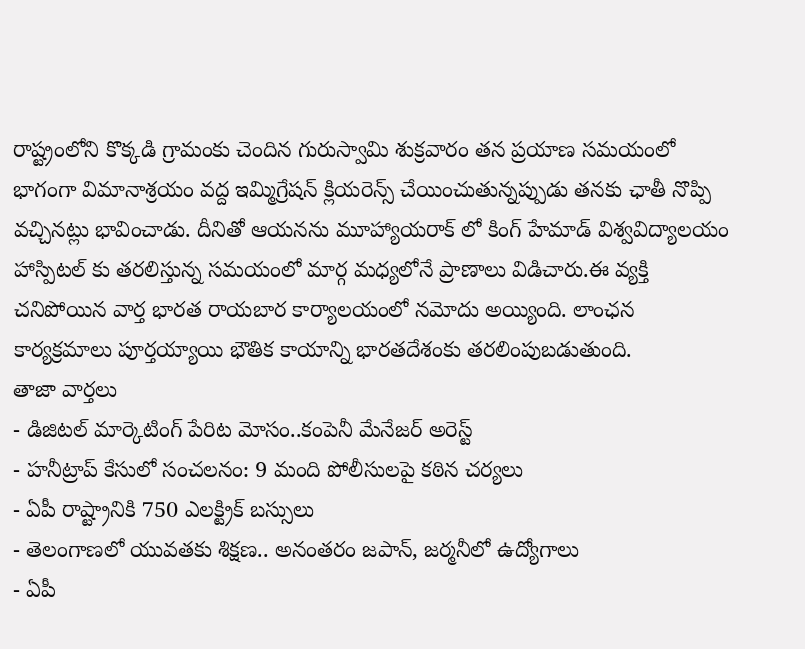రాష్ట్రంలోని కొక్కడి గ్రామంకు చెందిన గురుస్వామి శుక్రవారం తన ప్రయాణ సమయంలో భాగంగా విమానాశ్రయం వద్ద ఇమ్మిగ్రేషన్ క్లియరెన్స్ చేయించుతున్నప్పుడు తనకు ఛాతీ నొప్పి వచ్చినట్లు భావించాడు. దీనితో ఆయనను మూహ్యాయరాక్ లో కింగ్ హేమాడ్ విశ్వవిద్యాలయం హాస్పిటల్ కు తరలిస్తున్న సమయంలో మార్గ మధ్యలోనే ప్రాణాలు విడిచారు.ఈ వ్యక్తి చనిపోయిన వార్త భారత రాయబార కార్యాలయంలో నమోదు అయ్యింది. లాంఛన కార్యక్రమాలు పూర్తయ్యాయి భౌతిక కాయాన్ని భారతదేశంకు తరలింపుబడుతుంది.
తాజా వార్తలు
- డిజిటల్ మార్కెటింగ్ పేరిట మోసం..కంపెనీ మేనేజర్ అరెస్ట్
- హనీట్రాప్ కేసులో సంచలనం: 9 మంది పోలీసులపై కఠిన చర్యలు
- ఏపీ రాష్ట్రానికి 750 ఎలక్ట్రిక్ బస్సులు
- తెలంగాణలో యువతకు శిక్షణ.. అనంతరం జపాన్, జర్మనీలో ఉద్యోగాలు
- ఏపీ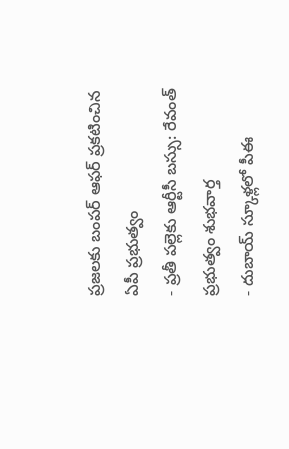ప్రజలకు బంపర్ ఆఫర్ ప్రకటించిన ఏపీ ప్రభుత్వం
- ప్రతీ పల్లెకు ఆర్టీసీ బస్సు: రేవంత్ ప్రభుత్వం శుభవార్త
- దుబాయ్ స్కూళ్లలో పీఈ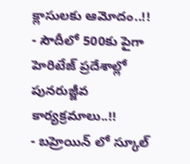క్లాసులకు ఆమోదం..!!
- సౌదీలో 500కు పైగా హెరిటేజ్ ప్రదేశాల్లో పునరుజ్జీవ కార్యక్రమాలు..!!
- బహ్రెయిన్ లో స్కూల్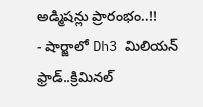అడ్మిషన్లు ప్రారంభం..!!
- షార్జాలో Dh3 మిలియన్ ఫ్రాడ్..క్రిమినల్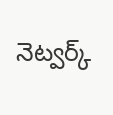నెట్వర్క్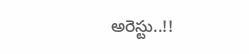అరెస్టు..!!